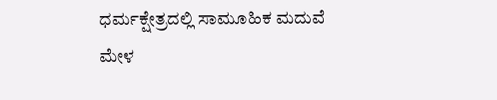ಧರ್ಮಕ್ಷೇತ್ರದಲ್ಲಿ ಸಾಮೂಹಿಕ ಮದುವೆ ಮೇಳ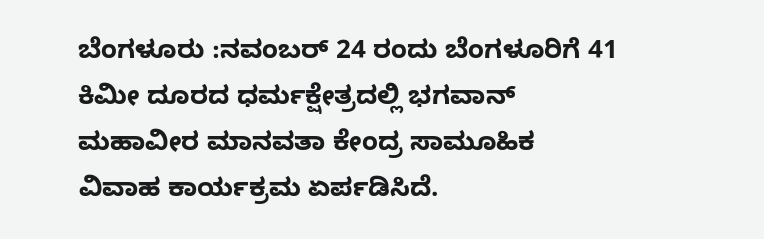ಬೆಂಗಳೂರು :ನವಂಬರ್‌ 24 ರಂದು ಬೆಂಗಳೂರಿಗೆ 41 ಕಿಮೀ ದೂರದ ಧರ್ಮಕ್ಷೇತ್ರದಲ್ಲಿ ಭಗವಾನ್‌ ಮಹಾವೀರ ಮಾನವತಾ ಕೇಂದ್ರ ಸಾಮೂಹಿಕ ವಿವಾಹ ಕಾರ್ಯಕ್ರಮ ಏರ್ಪಡಿಸಿದೆ.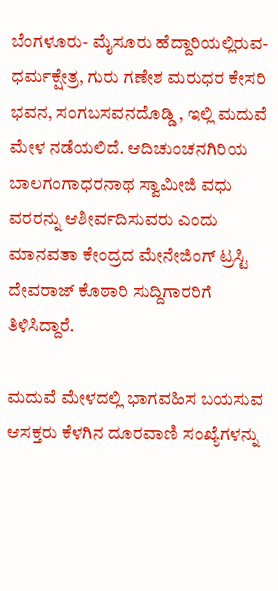ಬೆಂಗಳೂರು- ಮೈಸೂರು ಹೆದ್ದಾರಿಯಲ್ಲಿರುವ- ಧರ್ಮಕ್ಷೇತ್ರ, ಗುರು ಗಣೇಶ ಮರುಧರ ಕೇಸರಿ ಭವನ, ಸಂಗಬಸವನದೊಡ್ಡಿ , ಇಲ್ಲಿ ಮದುವೆ ಮೇಳ ನಡೆಯಲಿದೆ. ಆದಿಚುಂಚನಗಿರಿಯ ಬಾಲಗಂಗಾಧರನಾಥ ಸ್ವಾಮೀಜಿ ವಧು ವರರನ್ನು ಆಶೀರ್ವದಿಸುವರು ಎಂದು ಮಾನವತಾ ಕೇಂದ್ರದ ಮೇನೇಜಿಂಗ್‌ ಟ್ರಸ್ಟಿ ದೇವರಾಜ್‌ ಕೊಠಾರಿ ಸುದ್ದಿಗಾರರಿಗೆ ತಿಳಿಸಿದ್ದಾರೆ.

ಮದುವೆ ಮೇಳದಲ್ಲಿ ಭಾಗವಹಿಸ ಬಯಸುವ ಆಸಕ್ತರು ಕೆಳಗಿನ ದೂರವಾಣಿ ಸಂಖ್ಯೆಗಳನ್ನು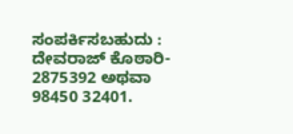ಸಂಪರ್ಕಿಸಬಹುದು :
ದೇವರಾಜ್‌ ಕೊಠಾರಿ- 2875392 ಅಥವಾ 98450 32401.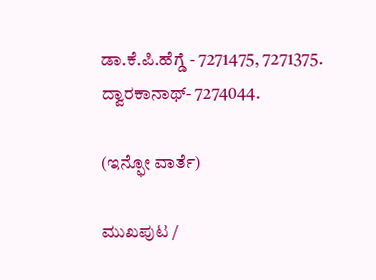ಡಾ.ಕೆ.ಪಿ.ಹೆಗ್ಡೆ - 7271475, 7271375.
ದ್ವಾರಕಾನಾಥ್‌- 7274044.

(ಇನ್ಫೋ ವಾರ್ತೆ)

ಮುಖಪುಟ /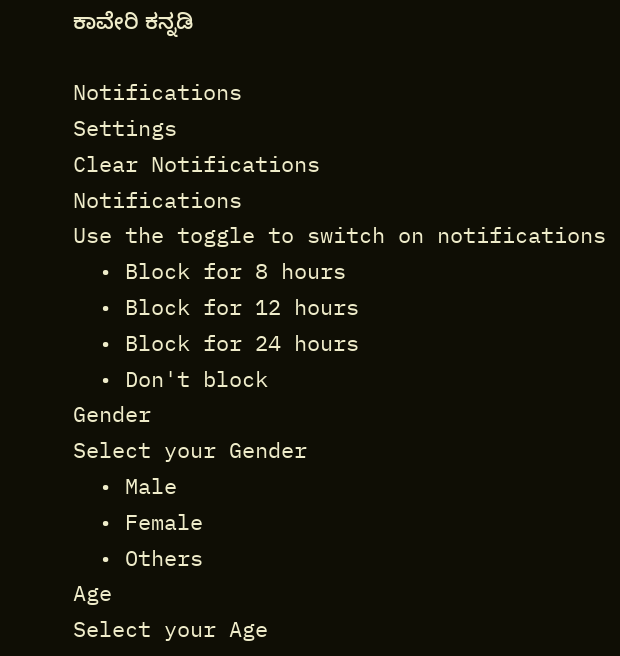ಕಾವೇರಿ ಕನ್ನಡಿ

Notifications
Settings
Clear Notifications
Notifications
Use the toggle to switch on notifications
  • Block for 8 hours
  • Block for 12 hours
  • Block for 24 hours
  • Don't block
Gender
Select your Gender
  • Male
  • Female
  • Others
Age
Select your Age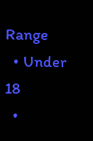Range
  • Under 18
  •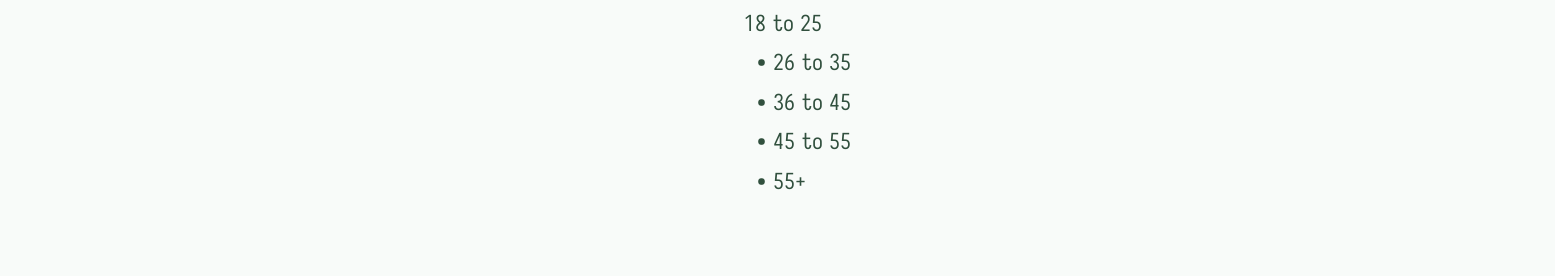18 to 25
  • 26 to 35
  • 36 to 45
  • 45 to 55
  • 55+